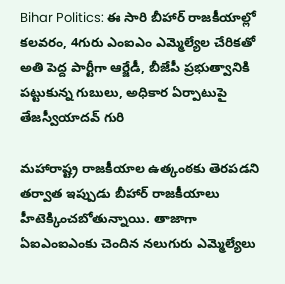Bihar Politics: ఈ సారి బీహార్‌ రాజకీయాల్లో కలవరం, 4గురు ఎంఐఎం ఎమ్మెల్యేల చేరికతో అతి పెద్ద పార్టీగా ఆర్జేడీ, బీజేపీ ప్రభుత్వానికి పట్టుకున్న గుబులు, అధికార ఏర్పాటుపై తేజస్వీయాదవ్ గురి

మహారాష్ట్ర రాజకీయాల ఉత్కంఠకు తెరపడని తర్వాత ఇప్పుడు బీహార్ రాజకీయాలు హీటెక్కించబోతున్నాయి. తాజాగా ఏఐఎంఐఎంకు చెందిన నలుగురు ఎమ్మెల్యేలు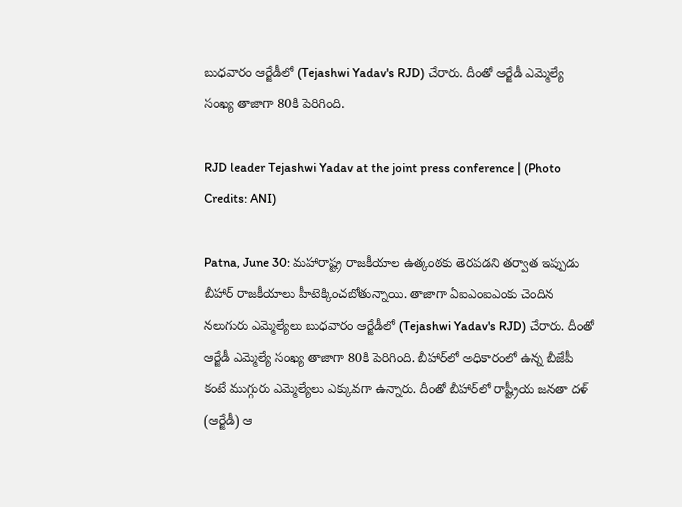బుధవారం ఆర్జేడీలో (Tejashwi Yadav's RJD) చేరారు. దీంతో ఆర్జేడీ ఎమ్మెల్యే సంఖ్య తాజాగా 80కి పెరిగింది.

RJD leader Tejashwi Yadav at the joint press conference | (Photo Credits: ANI)

Patna, June 30: మహారాష్ట్ర రాజకీయాల ఉత్కంఠకు తెరపడని తర్వాత ఇప్పుడు బీహార్ రాజకీయాలు హీటెక్కించబోతున్నాయి. తాజాగా ఏఐఎంఐఎంకు చెందిన నలుగురు ఎమ్మెల్యేలు బుధవారం ఆర్జేడీలో (Tejashwi Yadav's RJD) చేరారు. దీంతో ఆర్జేడీ ఎమ్మెల్యే సంఖ్య తాజాగా 80కి పెరిగింది. బీహార్‌లో అధికారంలో ఉన్న బీజేపీ కంటే ముగ్గురు ఎమ్మెల్యేలు ఎక్కువగా ఉన్నారు. దీంతో బీహార్‌లో రాష్ట్రీయ జనతా దళ్ (ఆర్జేడీ) ఆ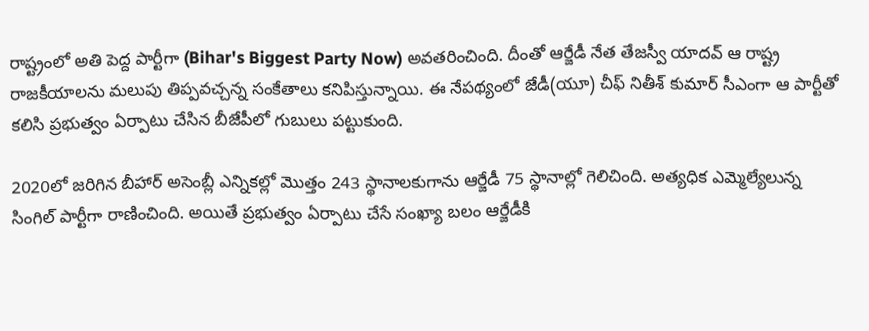రాష్ట్రంలో అతి పెద్ద పార్టీగా (Bihar's Biggest Party Now) అవతరించింది. దీంతో ఆర్జేడీ నేత తేజస్వీ యాదవ్‌ ఆ రాష్ట్ర రాజకీయాలను మలుపు తిప్పవచ్చన్న సంకేతాలు కనిపిస్తున్నాయి. ఈ నేపథ్యంలో జేడీ(యూ) చీఫ్‌ నితీశ్‌ కుమార్‌ సీఎంగా ఆ పార్టీతో కలిసి ప్రభుత్వం ఏర్పాటు చేసిన బీజేపీలో గుబులు పట్టుకుంది.

2020లో జరిగిన బీహార్‌ అసెంబ్లీ ఎన్నికల్లో మొత్తం 243 స్థానాలకుగాను ఆర్జేడీ 75 స్థానాల్లో గెలిచింది. అత్యధిక ఎమ్మెల్యేలున్న సింగిల్‌ పార్టీగా రాణించింది. అయితే ప్రభుత్వం ఏర్పాటు చేసే సంఖ్యా బలం ఆర్జేడీకి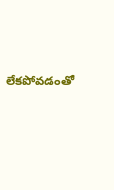లేకపోవడంతో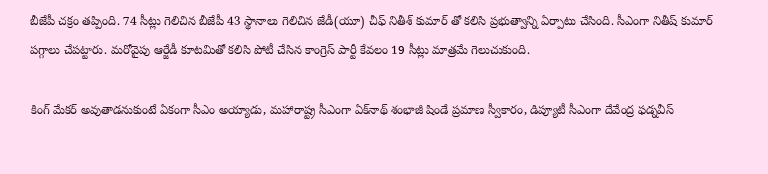బీజేపీ చక్రం తప్పింది. 74 సీట్లు గెలిచిన బీజేపీ 43 స్థానాలు గెలిచిన జేడీ(యూ) చీఫ్‌ నితీశ్‌ కుమార్‌ తో కలిసి ప్రభుత్వాన్ని ఏర్పాటు చేసింది. సీఎంగా నితీష్ కుమార్ పగ్గాలు చేపట్టారు. మరోవైపు ఆర్జేడీ కూటమితో కలిసి పోటీ చేసిన కాంగ్రెస్‌ పార్టీ కేవలం 19 సీట్లు మాత్రమే గెలుచుకుంది.

కింగ్ మేకర్ అవుతాడనుకుంటే ఏకంగా సీఎం అయ్యాడు, మహారాష్ట్ర సీఎంగా ఏక్‌నాథ్ శంభాజీ షిండే ప్రమాణ స్వీకారం, డిప్యూటీ సీఎంగా దేవేంద్ర ఫడ్నవీస్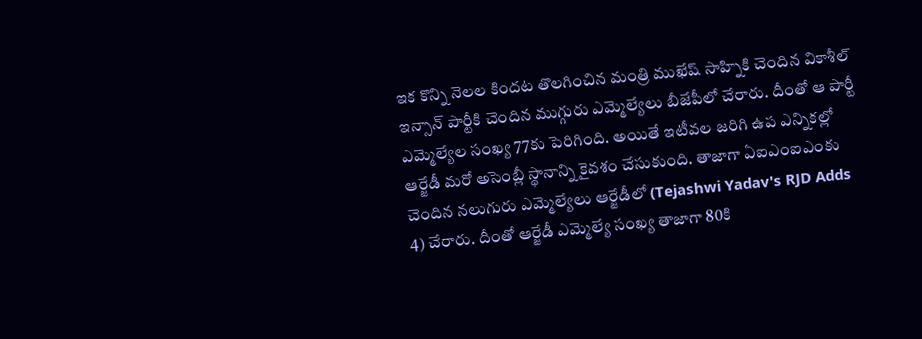ఇక కొన్ని నెలల కిందట తొలగించిన మంత్రి ముఖేష్ సాహ్నికి చెందిన వికాశీల్ ఇన్సాన్ పార్టీకి చెందిన ముగ్గురు ఎమ్మెల్యేలు బీజేపీలో చేరారు. దీంతో ఆ పార్టీ ఎమ్మెల్యేల సంఖ్య 77కు పెరిగింది. అయితే ఇటీవల జరిగి ఉప ఎన్నికల్లో ఆర్జేడీ మరో అసెంబ్లీ స్థానాన్ని కైవశం చేసుకుంది. తాజాగా ఏఐఎంఐఎంకు చెందిన నలుగురు ఎమ్మెల్యేలు ఆర్జేడీలో (Tejashwi Yadav's RJD Adds 4) చేరారు. దీంతో ఆర్జేడీ ఎమ్మెల్యే సంఖ్య తాజాగా 80కి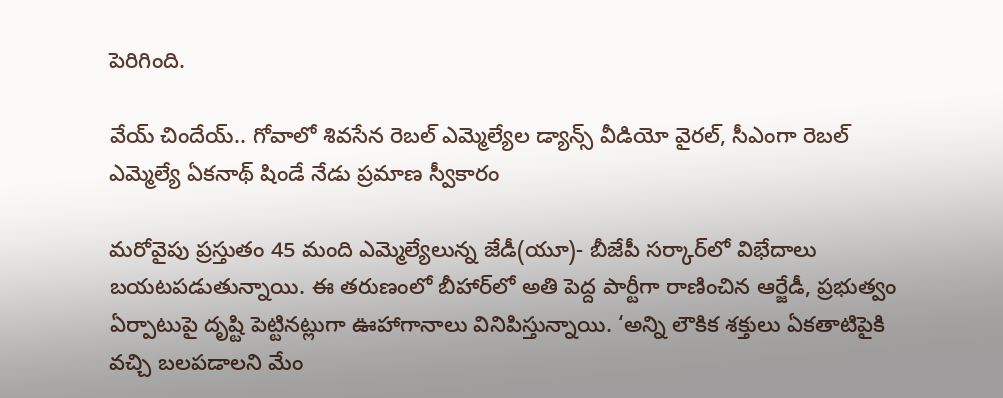పెరిగింది.

వేయ్ చిందేయ్.. గోవాలో శివసేన రెబల్ ఎమ్మెల్యేల డ్యాన్స్ వీడియో వైరల్, సీఎంగా రెబల్ ఎమ్మెల్యే ఏకనాథ్ షిండే నేడు ప్రమాణ స్వీకారం

మరోవైపు ప్రస్తుతం 45 మంది ఎమ్మెల్యేలున్న జేడీ(యూ)- బీజేపీ సర్కార్‌లో విభేదాలు బయటపడుతున్నాయి. ఈ తరుణంలో బీహార్‌లో అతి పెద్ద పార్టీగా రాణించిన ఆర్జేడీ, ప్రభుత్వం ఏర్పాటుపై దృష్టి పెట్టినట్లుగా ఊహాగానాలు వినిపిస్తున్నాయి. ‘అన్ని లౌకిక శక్తులు ఏకతాటిపైకి వచ్చి బలపడాలని మేం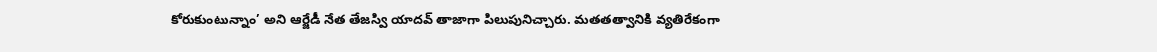కోరుకుంటున్నాం’ అని ఆర్జేడీ నేత తేజస్వి యాదవ్‌ తాజాగా పిలుపునిచ్చారు. మతతత్వానికి వ్యతిరేకంగా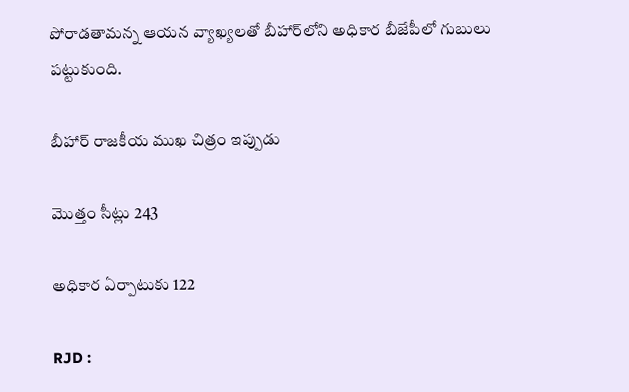పోరాడతామన్న ఆయన వ్యాఖ్యలతో బీహార్‌లోని అధికార బీజేపీలో గుబులు పట్టుకుంది.

బీహార్ రాజకీయ ముఖ చిత్రం ఇప్పుడు

మొత్తం సీట్లు 243

అధికార ఏర్పాటుకు 122

RJD :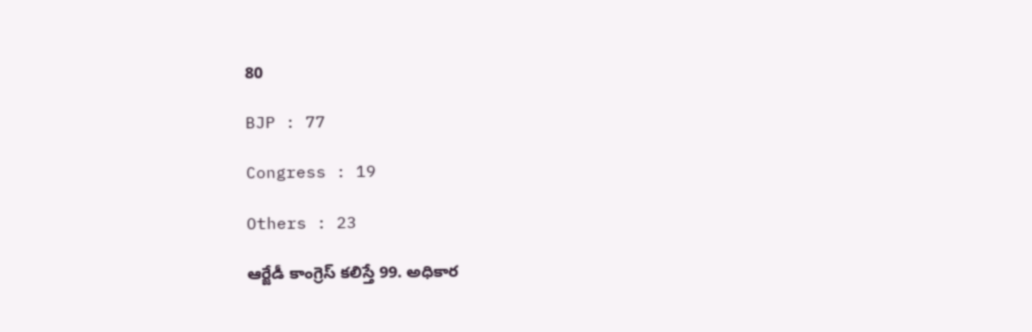80

BJP : 77

Congress : 19

Others : 23

ఆర్జేడీ కాంగ్రెస్ కలిస్తే 99. అధికార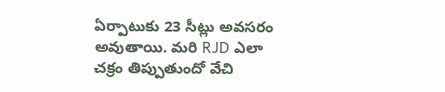ఏర్పాటుకు 23 సీట్లు అవసరం అవుతాయి. మరి RJD ఎలా చక్రం తిప్పుతుందో వేచి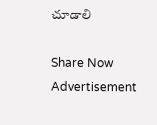చూడాలి

Share Now
Advertisement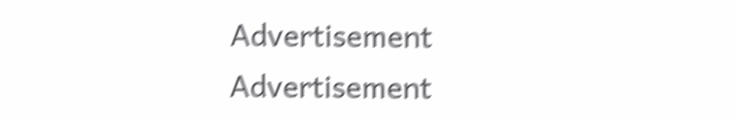Advertisement
Advertisement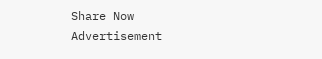Share Now
Advertisement